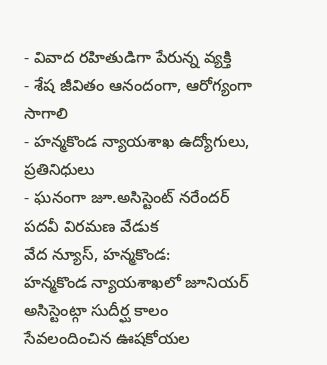- వివాద రహితుడిగా పేరున్న వ్యక్తి
- శేష జీవితం ఆనందంగా, ఆరోగ్యంగా సాగాలి
- హన్మకొండ న్యాయశాఖ ఉద్యోగులు, ప్రతినిధులు
- ఘనంగా జూ.అసిస్టెంట్ నరేందర్ పదవీ విరమణ వేడుక
వేద న్యూస్, హన్మకొండ:
హన్మకొండ న్యాయశాఖలో జూనియర్ అసిస్టెంట్గా సుదీర్ఘ కాలం సేవలందించిన ఊషకోయల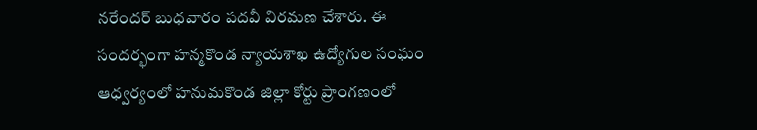నరేందర్ బుధవారం పదవీ విరమణ చేశారు. ఈ సందర్భంగా హన్మకొండ న్యాయశాఖ ఉద్యోగుల సంఘం ఆధ్వర్యంలో హనుమకొండ జిల్లా కోర్టు ప్రాంగణంలో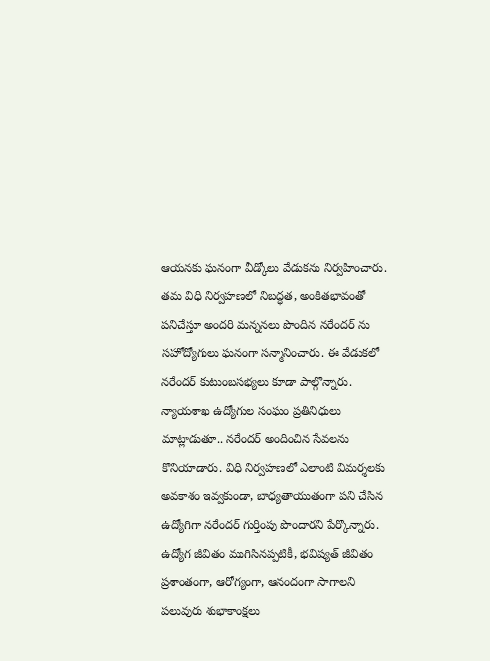ఆయనకు ఘనంగా వీడ్కోలు వేడుకను నిర్వహించారు.
తమ విధి నిర్వహణలో నిబద్ధత, అంకితభావంతో పనిచేస్తూ అందరి మన్ననలు పొందిన నరేందర్ ను సహోద్యోగులు ఘనంగా సన్మానించారు. ఈ వేడుకలో నరేందర్ కుటుంబసభ్యలు కూడా పాల్గొన్నారు.
న్యాయశాఖ ఉద్యోగుల సంఘం ప్రతినిధులు మాట్లాడుతూ.. నరేందర్ అందించిన సేవలను కొనియాడారు. విధి నిర్వహణలో ఎలాంటి విమర్శలకు అవకాశం ఇవ్వకుండా, బాధ్యతాయుతంగా పని చేసిన ఉద్యోగిగా నరేందర్ గుర్తింపు పొందారని పేర్కొన్నారు.
ఉద్యోగ జీవితం ముగిసినప్పటికీ, భవిష్యత్ జీవితం ప్రశాంతంగా, ఆరోగ్యంగా, ఆనందంగా సాగాలని పలువురు శుభాకాంక్షలు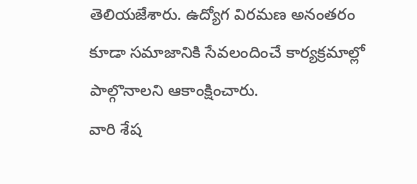తెలియజేశారు. ఉద్యోగ విరమణ అనంతరం కూడా సమాజానికి సేవలందించే కార్యక్రమాల్లో పాల్గొనాలని ఆకాంక్షించారు.
వారి శేష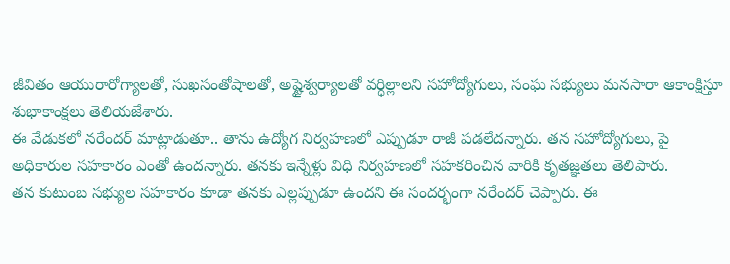జీవితం ఆయురారోగ్యాలతో, సుఖసంతోషాలతో, అష్టైశ్వర్యాలతో వర్ధిల్లాలని సహోద్యోగులు, సంఘ సభ్యులు మనసారా ఆకాంక్షిస్తూ శుభాకాంక్షలు తెలియజేశారు.
ఈ వేడుకలో నరేందర్ మాట్లాడుతూ.. తాను ఉద్యోగ నిర్వహణలో ఎప్పుడూ రాజీ పడలేదన్నారు. తన సహోద్యోగులు, పై అధికారుల సహకారం ఎంతో ఉందన్నారు. తనకు ఇన్నేళ్లు విధి నిర్వహణలో సహకరించిన వారికి కృతజ్ఞతలు తెలిపారు.
తన కుటుంబ సభ్యుల సహకారం కూడా తనకు ఎల్లప్పుడూ ఉందని ఈ సందర్భంగా నరేందర్ చెప్పారు. ఈ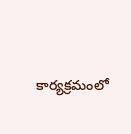కార్యక్రమంలో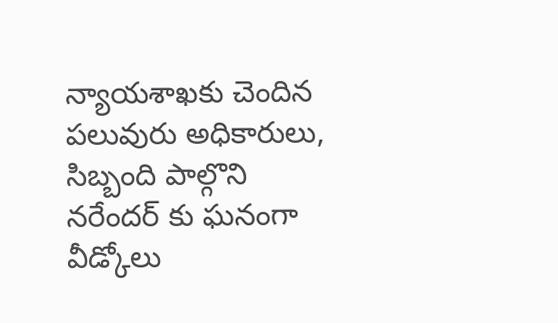న్యాయశాఖకు చెందిన పలువురు అధికారులు, సిబ్బంది పాల్గొని నరేందర్ కు ఘనంగా వీడ్కోలు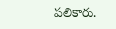పలికారు.